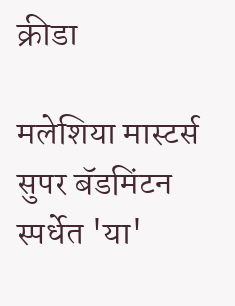क्रीडा

मलेशिया मास्टर्स सुपर बॅडमिंटन स्पर्धेत 'या'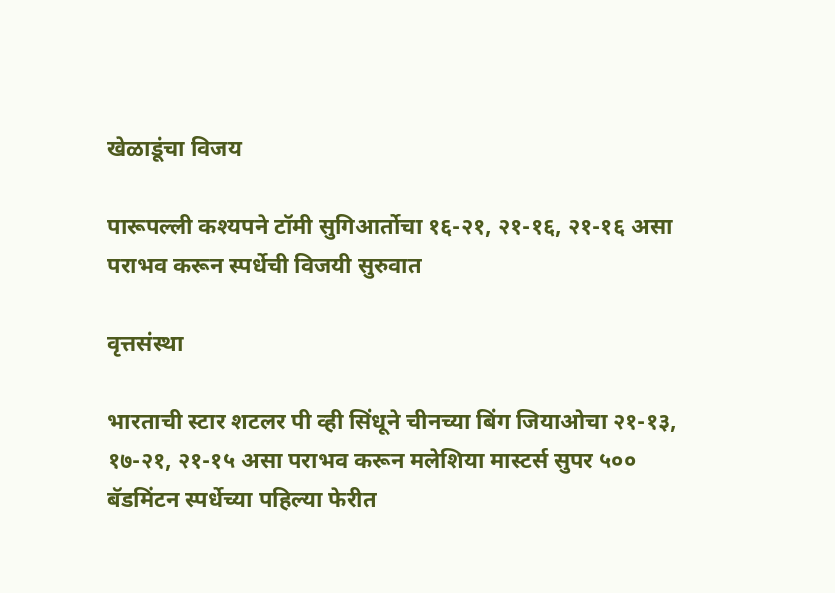खेळाडूंचा विजय

पारूपल्ली कश्यपने टॉमी सुगिआर्तोचा १६-२१, २१-१६, २१-१६ असा पराभव करून स्पर्धेची विजयी सुरुवात

वृत्तसंस्था

भारताची स्टार शटलर पी व्ही सिंधूने चीनच्या बिंग जियाओचा २१-१३, १७-२१, २१-१५ असा पराभव करून मलेशिया मास्टर्स सुपर ५०० बॅडमिंटन स्पर्धेच्या पहिल्या फेरीत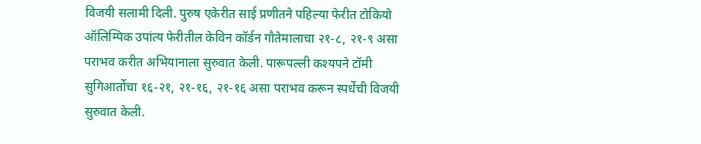विजयी सलामी दिली. पुरुष एकेरीत साई प्रणीतने पहिल्या फेरीत टोकियो ऑलिम्पिक उपांत्य फेरीतील केविन कॉर्डन गौतेमालाचा २१-८, २१-९ असा पराभव करीत अभियानाला सुरुवात केली. पारूपल्ली कश्यपने टॉमी सुगिआर्तोचा १६-२१, २१-१६, २१-१६ असा पराभव करून स्पर्धेची विजयी सुरुवात केली.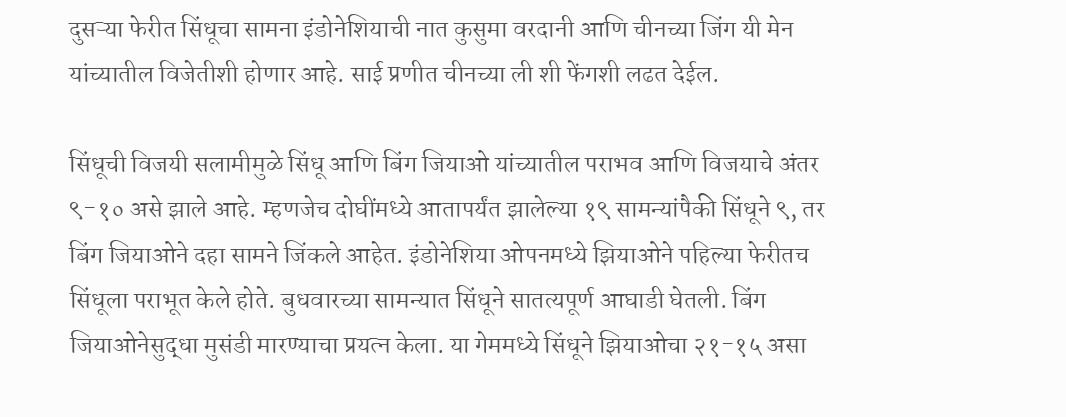दुसऱ्या फेरीत सिंधूचा सामना इंडोनेशियाची नात कुसुमा वरदानी आणि चीनच्या जिंग यी मेन यांच्यातील विजेतीशी होणार आहे. साई प्रणीत चीनच्या ली शी फेंगशी लढत देईल.

सिंधूची विजयी सलामीमुळे सिंधू आणि बिंग जियाओ यांच्यातील पराभव आणि विजयाचे अंतर ९-१० असे झाले आहे. म्हणजेच दोघींमध्ये आतापर्यंत झालेल्या १९ सामन्यांपैकी सिंधूने ९, तर बिंग जियाओने दहा सामने जिंकले आहेत. इंडोनेशिया ओपनमध्ये झियाओने पहिल्या फेरीतच सिंधूला पराभूत केले होते. बुधवारच्या सामन्यात सिंधूने सातत्यपूर्ण आघाडी घेतली. बिंग जियाओनेसुद्धा मुसंडी मारण्याचा प्रयत्न केला. या गेममध्ये सिंधूने झियाओचा २१-१५ असा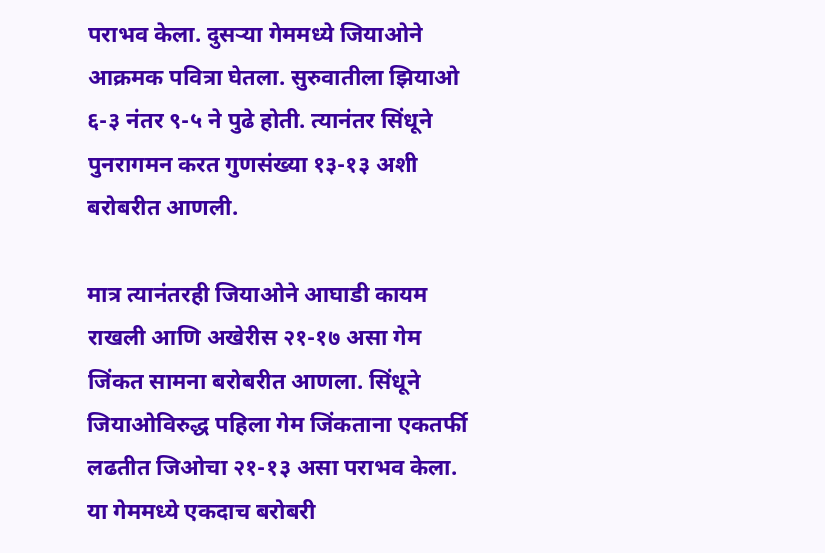पराभव केला. दुसऱ्या गेममध्ये जियाओने आक्रमक पवित्रा घेतला. सुरुवातीला झियाओ ६-३ नंतर ९-५ ने पुढे होती. त्यानंतर सिंधूने पुनरागमन करत गुणसंख्या १३-१३ अशी बरोबरीत आणली.

मात्र त्यानंतरही जियाओने आघाडी कायम राखली आणि अखेरीस २१-१७ असा गेम जिंकत सामना बरोबरीत आणला. सिंधूने जियाओविरुद्ध पहिला गेम जिंकताना एकतर्फी लढतीत जिओचा २१-१३ असा पराभव केला. या गेममध्ये एकदाच बरोबरी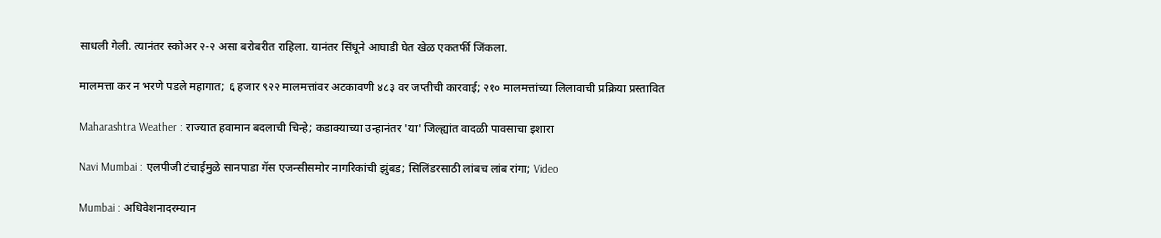साधली गेली. त्यानंतर स्कोअर २-२ असा बरोबरीत राहिला. यानंतर सिंधूने आघाडी घेत खेळ एकतर्फी जिंकला.

मालमत्ता कर न भरणे पडले महागात; ६ हजार ९२२ मालमत्तांवर अटकावणी ४८३ वर जप्तीची कारवाई; २१० मालमत्तांच्या लिलावाची प्रक्रिया प्रस्तावित

Maharashtra Weather : राज्यात हवामान बदलाची चिन्हे; कडाक्याच्या उन्हानंतर 'या' जिल्ह्यांत वादळी पावसाचा इशारा

Navi Mumbai : एलपीजी टंचाईमुळे सानपाडा गॅस एजन्सीसमोर नागरिकांची झुंबड; सिलिंडरसाठी लांबच लांब रांगा; Video

Mumbai : अधिवेशनादरम्यान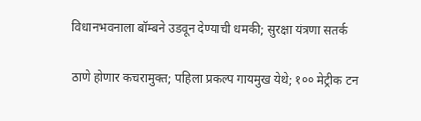विधानभवनाला बॉम्बने उडवून देण्याची धमकी; सुरक्षा यंत्रणा सतर्क

ठाणे होणार कचरामुक्त; पहिला प्रकल्प गायमुख येथे; १०० मेट्रीक टन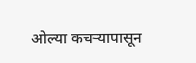ओल्या कचऱ्यापासून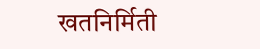खतनिर्मिती